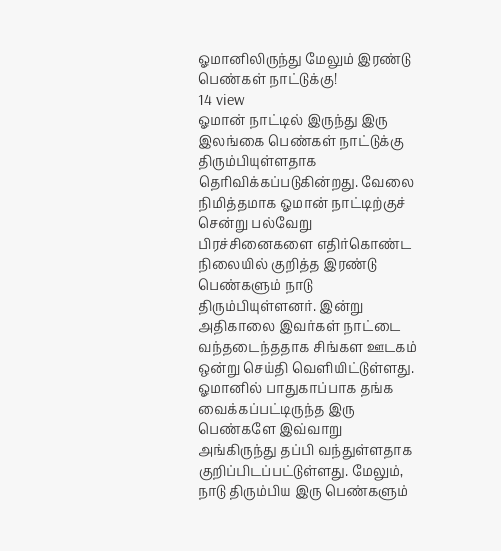ஓமானிலிருந்து மேலும் இரண்டு பெண்கள் நாட்டுக்கு!
14 view
ஓமான் நாட்டில் இருந்து இரு இலங்கை பெண்கள் நாட்டுக்கு திரும்பியுள்ளதாக தெரிவிக்கப்படுகின்றது. வேலை நிமித்தமாக ஓமான் நாட்டிற்குச் சென்று பல்வேறு பிரச்சினைகளை எதிர்கொண்ட நிலையில் குறித்த இரண்டு பெண்களும் நாடு திரும்பியுள்ளனர். இன்று அதிகாலை இவர்கள் நாட்டை வந்தடைந்ததாக சிங்கள ஊடகம் ஒன்று செய்தி வெளியிட்டுள்ளது. ஓமானில் பாதுகாப்பாக தங்க வைக்கப்பட்டிருந்த இரு பெண்களே இவ்வாறு அங்கிருந்து தப்பி வந்துள்ளதாக குறிப்பிடப்பட்டுள்ளது. மேலும், நாடு திரும்பிய இரு பெண்களும்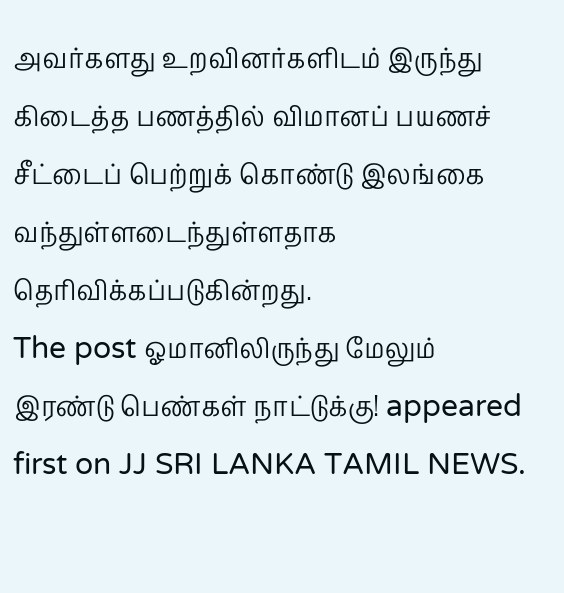அவர்களது உறவினர்களிடம் இருந்து கிடைத்த பணத்தில் விமானப் பயணச் சீட்டைப் பெற்றுக் கொண்டு இலங்கை வந்துள்ளடைந்துள்ளதாக தெரிவிக்கப்படுகின்றது.
The post ஓமானிலிருந்து மேலும் இரண்டு பெண்கள் நாட்டுக்கு! appeared first on JJ SRI LANKA TAMIL NEWS.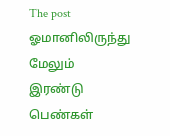The post ஓமானிலிருந்து மேலும் இரண்டு பெண்கள்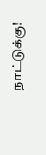நாட்டுக்கு!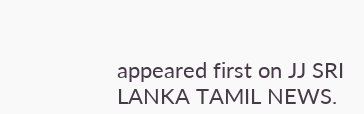appeared first on JJ SRI LANKA TAMIL NEWS.